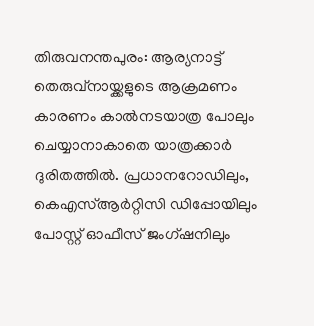തിരുവനന്തപുരം: ആര്യനാട്ട് തെരുവ്നായ്ക്കളുടെ ആക്രമണം കാരണം കാൽനടയാത്ര പോലും ചെയ്യാനാകാതെ യാത്രക്കാർ ദുരിതത്തിൽ. പ്രധാനറോഡിലും, കെഎസ്ആർറ്റിസി ഡിപ്പോയിലും പോസ്റ്റ് ഓഫീസ് ജംഗ്ഷനിലും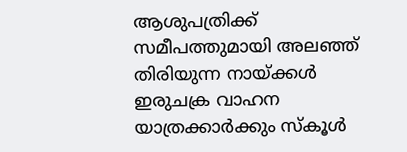ആശുപത്രിക്ക് സമീപത്തുമായി അലഞ്ഞ് തിരിയുന്ന നായ്ക്കൾ ഇരുചക്ര വാഹന യാത്രക്കാർക്കും സ്കൂൾ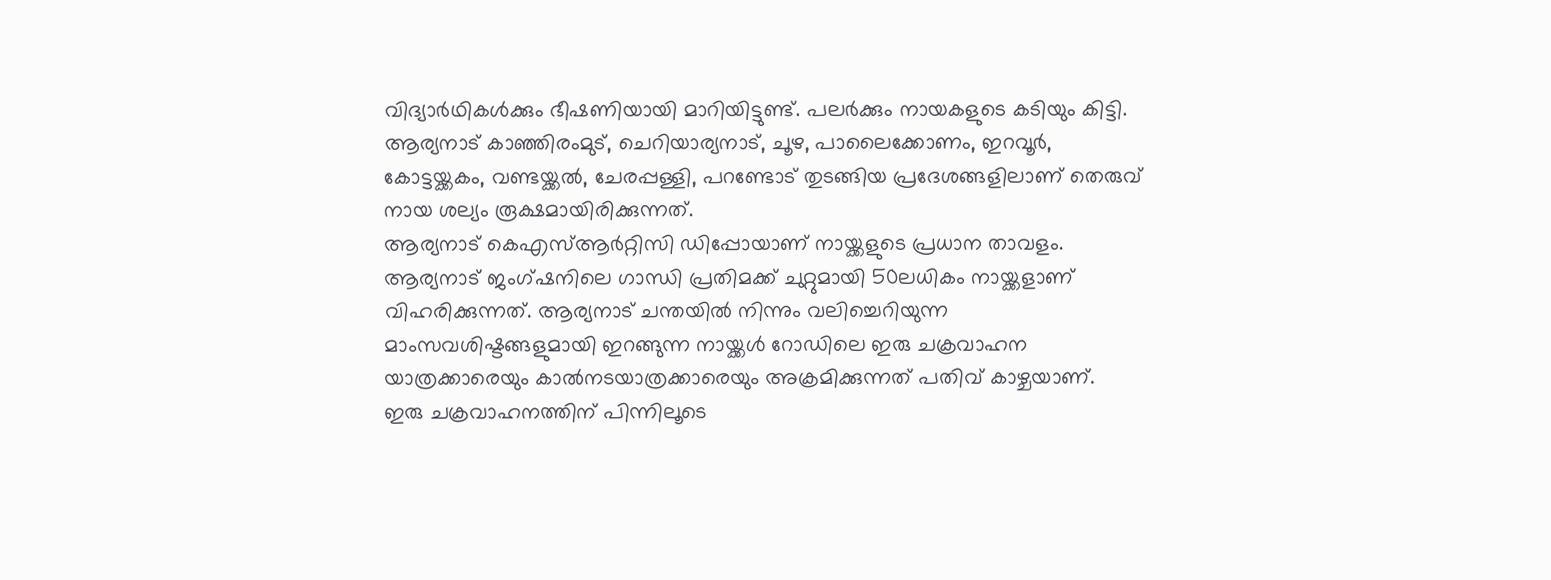വിദ്യാർഥികൾക്കും ഭീഷണിയായി മാറിയിട്ടുണ്ട്. പലർക്കും നായകളുടെ കടിയും കിട്ടി.
ആര്യനാട് കാഞ്ഞിരംമുട്, ചെറിയാര്യനാട്, ചൂഴ, പാലൈക്കോണം, ഇറവൂർ, കോട്ടയ്ക്കകം, വണ്ടയ്ക്കൽ, ചേരപ്പള്ളി, പറണ്ടോട് തുടങ്ങിയ പ്രദേശങ്ങളിലാണ് തെരുവ് നായ ശല്യം രൂക്ഷമായിരിക്കുന്നത്.
ആര്യനാട് കെഎസ്ആർറ്റിസി ഡിപ്പോയാണ് നായ്ക്കളുടെ പ്രധാന താവളം. ആര്യനാട് ജംഗ്ഷനിലെ ഗാന്ധി പ്രതിമക്ക് ചുറ്റുമായി 50ലധികം നായ്ക്കളാണ് വിഹരിക്കുന്നത്. ആര്യനാട് ചന്തയിൽ നിന്നും വലിച്ചെറിയുന്ന മാംസവശിഷ്ടങ്ങളുമായി ഇറങ്ങുന്ന നായ്ക്കൾ റോഡിലെ ഇരു ചക്രവാഹന യാത്രക്കാരെയും കാൽനടയാത്രക്കാരെയും അക്രമിക്കുന്നത് പതിവ് കാഴ്ചയാണ്.
ഇരു ചക്രവാഹനത്തിന് പിന്നിലൂടെ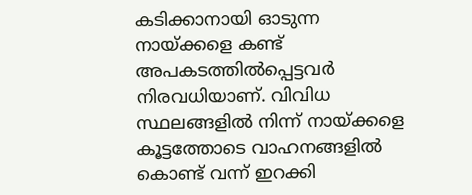കടിക്കാനായി ഓടുന്ന നായ്ക്കളെ കണ്ട് അപകടത്തിൽപ്പെട്ടവർ നിരവധിയാണ്. വിവിധ സ്ഥലങ്ങളിൽ നിന്ന് നായ്ക്കളെ കൂട്ടത്തോടെ വാഹനങ്ങളിൽ കൊണ്ട് വന്ന് ഇറക്കി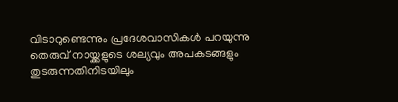വിടാറുണ്ടെന്നും പ്രദേശവാസികൾ പറയുന്നു
തെരുവ് നായ്ക്കളുടെ ശല്യവും അപകടങ്ങളും തുടരുന്നതിനിടയിലും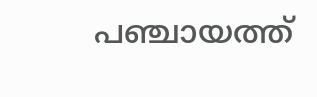പഞ്ചായത്ത്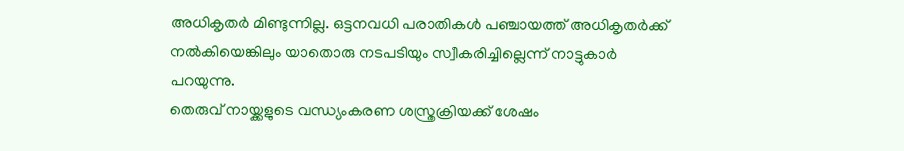അധികൃതർ മിണ്ടുന്നില്ല. ഒട്ടനവധി പരാതികൾ പഞ്ചായത്ത് അധികൃതർക്ക് നൽകിയെങ്കിലും യാതൊരു നടപടിയും സ്വീകരിച്ചില്ലെന്ന് നാട്ടുകാർ പറയുന്നു.
തെരുവ് നായ്ക്കളുടെ വന്ധ്യംകരണ ശസ്ത്രക്രിയക്ക് ശേഷം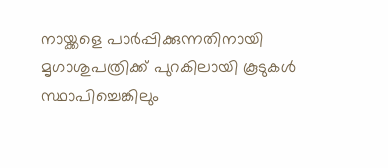നായ്ക്കളെ പാർപ്പിക്കുന്നതിനായി മൃഗാശുപത്രിക്ക് പുറകിലായി കൂടുകൾ സ്ഥാപിച്ചെങ്കിലും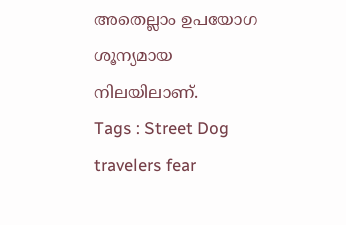അതെല്ലാം ഉപയോഗ ശൂന്യമായ നിലയിലാണ്.
Tags : Street Dog travelers fear